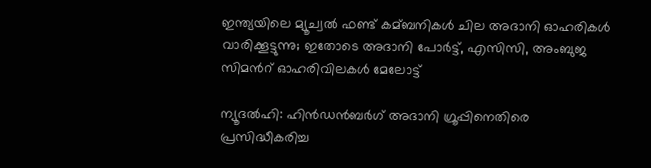ഇന്ത്യയിലെ മ്യൂച്വല്‍ ഫണ്ട് കമ്ബനികള്‍ ചില അദാനി‍ ഓഹരികള്‍ വാരിക്കൂട്ടുന്നു; ഇതോടെ അദാനി പോര്‍ട്ട്, എസിസി‍, അംബുജ സിമന്‍റ്‍ ഓഹരിവിലകള്‍ മേലോട്ട്

ന്യൂദല്‍ഹി: ഹിന്‍ഡന്‍ബര്‍ഗ് അദാനി ഗ്രൂപ്പിനെതിരെ പ്രസിദ്ധീകരിച്ച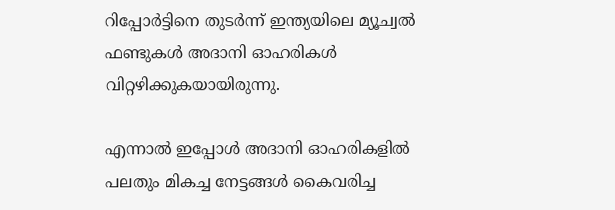റിപ്പോര്‍ട്ടിനെ തുടര്‍ന്ന് ഇന്ത്യയിലെ മ്യൂച്വല്‍ ഫണ്ടുകള്‍ അദാനി ഓഹരികള്‍ വിറ്റഴിക്കുകയായിരുന്നു.

എന്നാല്‍ ഇപ്പോള്‍ അദാനി ഓഹരികളില്‍ പലതും മികച്ച നേട്ടങ്ങള്‍ കൈവരിച്ച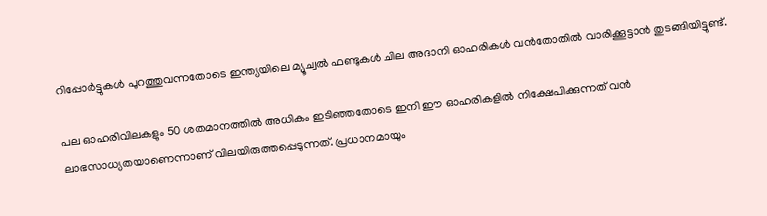റിപ്പോര്‍ട്ടുകള്‍ പുറത്തുവന്നതോടെ ഇന്ത്യയിലെ മ്യൂച്വല്‍ ഫണ്ടുകള്‍ ചില അദാനി ഓഹരികള്‍ വന്‍തോതില്‍ വാരിക്കൂട്ടാന്‍ തുടങ്ങിയിട്ടുണ്ട്.

പല ഓഹരിവിലകളും 50 ശതമാനത്തില്‍ അധികം ഇടിഞ്ഞതോടെ ഇനി ഈ ഓഹരികളില്‍ നിക്ഷേപിക്കുന്നത് വന്‍ ലാഭസാധ്യതയാണെന്നാണ് വിലയിരുത്തപ്പെടുന്നത്. പ്രധാനമായും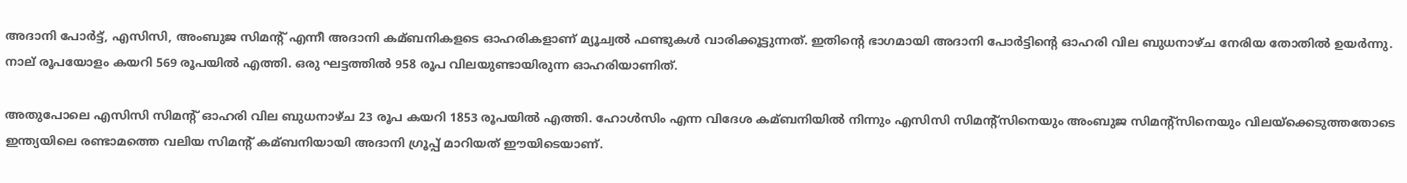അദാനി പോര്‍ട്ട്, എസിസി, അംബുജ സിമന്‍റ് എന്നീ അദാനി കമ്ബനികളടെ ഓഹരികളാണ് മ്യൂച്വല്‍ ഫണ്ടുകള്‍ വാരിക്കൂട്ടുന്നത്. ഇതിന്‍റെ ഭാഗമായി അദാനി പോര്‍ട്ടിന്‍റെ ഓഹരി വില ബുധനാഴ്ച നേരിയ തോതില്‍ ഉയര്‍ന്നു. നാല് രൂപയോളം കയറി 569 രൂപയില്‍ എത്തി. ഒരു ഘട്ടത്തില്‍ 958 രൂപ വിലയുണ്ടായിരുന്ന ഓഹരിയാണിത്.

അതുപോലെ എസിസി സിമന്‍റ് ഓഹരി വില ബുധനാഴ്ച 23 രൂപ കയറി 1853 രൂപയില്‍ എത്തി. ഹോള്‍സിം എന്ന വിദേശ കമ്ബനിയില്‍ നിന്നും എസിസി സിമന്‍റ്സിനെയും അംബുജ സിമന്‍റ്സിനെയും വിലയ്ക്കെടുത്തതോടെ ഇന്ത്യയിലെ രണ്ടാമത്തെ വലിയ സിമന്‍റ് കമ്ബനിയായി അദാനി ഗ്രൂപ്പ് മാറിയത് ഈയിടെയാണ്.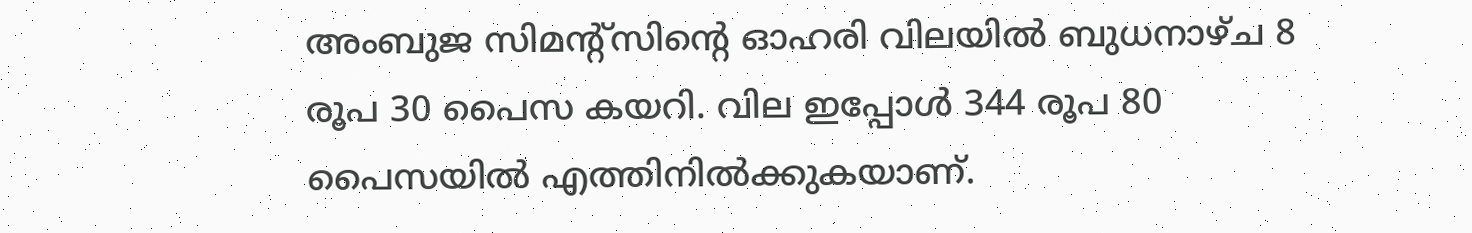അംബുജ സിമന്‍റ്സിന്‍റെ ഓഹരി വിലയില്‍ ബുധനാഴ്ച 8 രൂപ 30 പൈസ കയറി. വില ഇപ്പോള്‍ 344 രൂപ 80 പൈസയില്‍ എത്തിനില്‍ക്കുകയാണ്.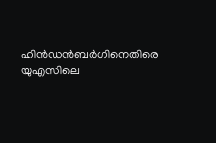ഹിന്‍ഡന്‍ബര്‍ഗിനെതിരെ യുഎസിലെ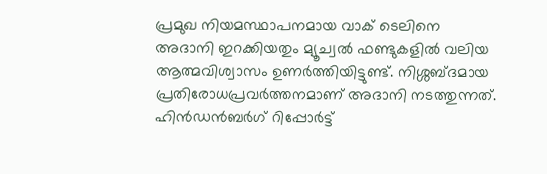പ്രമുഖ നിയമസ്ഥാപനമായ വാക് ടെലിനെ അദാനി ഇറക്കിയതും മ്യൂച്വല്‍ ഫണ്ടുകളില്‍ വലിയ ആത്മവിശ്വാസം ഉണര്‍ത്തിയിട്ടുണ്ട്. നിശ്ശബ്ദമായ പ്രതിരോധപ്രവര്‍ത്തനമാണ് അദാനി നടത്തുന്നത്. ഹിന്‍ഡന്‍ബര്‍ഗ് റിപ്പോര്‍ട്ട്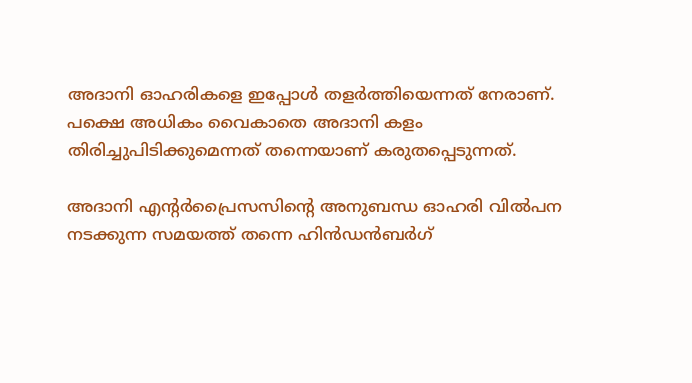അദാനി ഓഹരികളെ ഇപ്പോള്‍ തളര്‍ത്തിയെന്നത് നേരാണ്. പക്ഷെ അധികം വൈകാതെ അദാനി കളം തിരിച്ചുപിടിക്കുമെന്നത് തന്നെയാണ് കരുതപ്പെടുന്നത്.

അദാനി എന്‍റര്‍പ്രൈസസിന്‍റെ അനുബന്ധ ഓഹരി വില്‍പന നടക്കുന്ന സമയത്ത് തന്നെ ഹിന്‍ഡന്‍ബര്‍ഗ്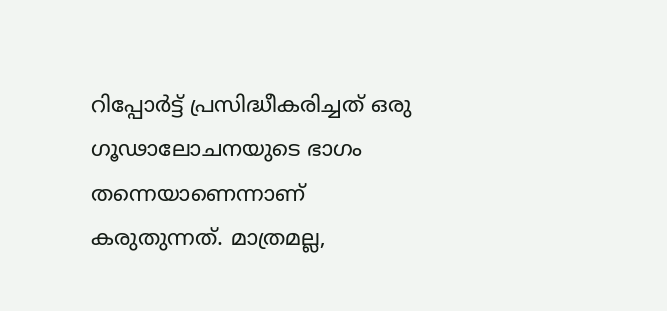റിപ്പോര്‍ട്ട് പ്രസിദ്ധീകരിച്ചത് ഒരു ഗൂഢാലോചനയുടെ ഭാഗം തന്നെയാണെന്നാണ് കരുതുന്നത്. മാത്രമല്ല,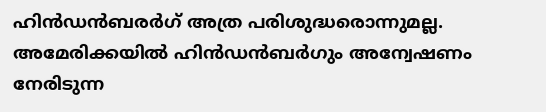ഹിന്‍ഡന്‍ബരര്‍ഗ് അത്ര പരിശുദ്ധരൊന്നുമല്ല. അമേരിക്കയില്‍ ഹിന്‍ഡന്‍ബര്‍ഗും അന്വേഷണം നേരിടുന്ന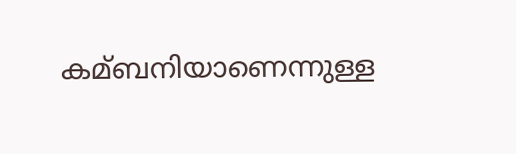കമ്ബനിയാണെന്നുള്ള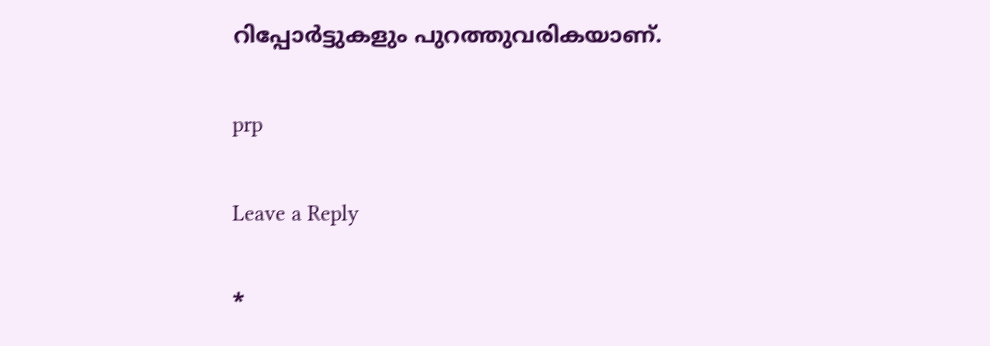റിപ്പോര്‍ട്ടുകളും പുറത്തുവരികയാണ്.

prp

Leave a Reply

*